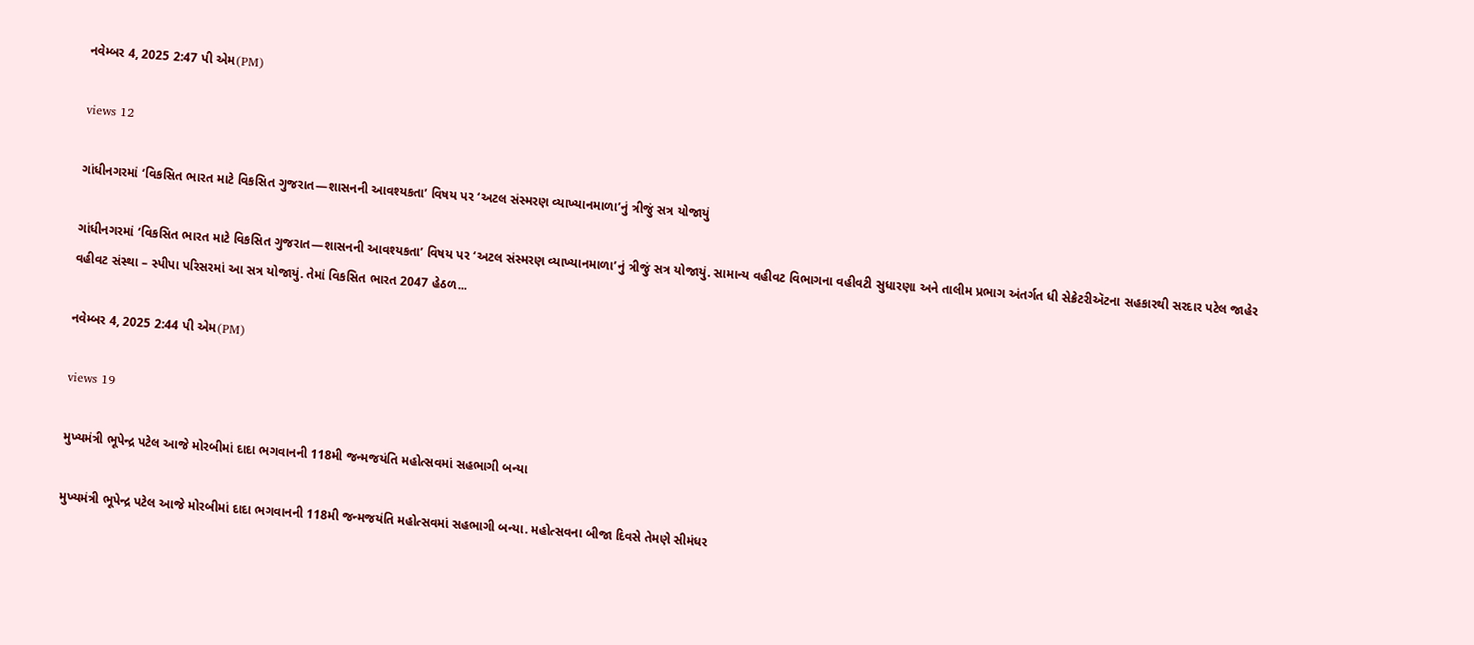નવેમ્બર 4, 2025 2:47 પી એમ(PM)

views 12

ગાંધીનગરમાં ‘વિકસિત ભારત માટે વિકસિત ગુજરાત—શાસનની આવશ્યકતા’ વિષય પર ‘અટલ સંસ્મરણ વ્યાખ્યાનમાળા’નું ત્રીજું સત્ર યોજાયું

ગાંધીનગરમાં ‘વિકસિત ભારત માટે વિકસિત ગુજરાત—શાસનની આવશ્યકતા’ વિષય પર ‘અટલ સંસ્મરણ વ્યાખ્યાનમાળા’નું ત્રીજું સત્ર યોજાયું. સામાન્ય વહીવટ વિભાગના વહીવટી સુધારણા અને તાલીમ પ્રભાગ અંતર્ગત ધી સેક્રેટરીઍટના સહકારથી સરદાર પટેલ જાહેર વહીવટ સંસ્થા – સ્પીપા પરિસરમાં આ સત્ર યોજાયું. તેમાં વિકસિત ભારત 2047 હેઠળ...

નવેમ્બર 4, 2025 2:44 પી એમ(PM)

views 19

મુખ્યમંત્રી ભૂપેન્દ્ર પટેલ આજે મોરબીમાં દાદા ભગવાનની 118મી જન્મજયંતિ મહોત્સવમાં સહભાગી બન્યા

મુખ્યમંત્રી ભૂપેન્દ્ર પટેલ આજે મોરબીમાં દાદા ભગવાનની 118મી જન્મજયંતિ મહોત્સવમાં સહભાગી બન્યા. મહોત્સવના બીજા દિવસે તેમણે સીમંધર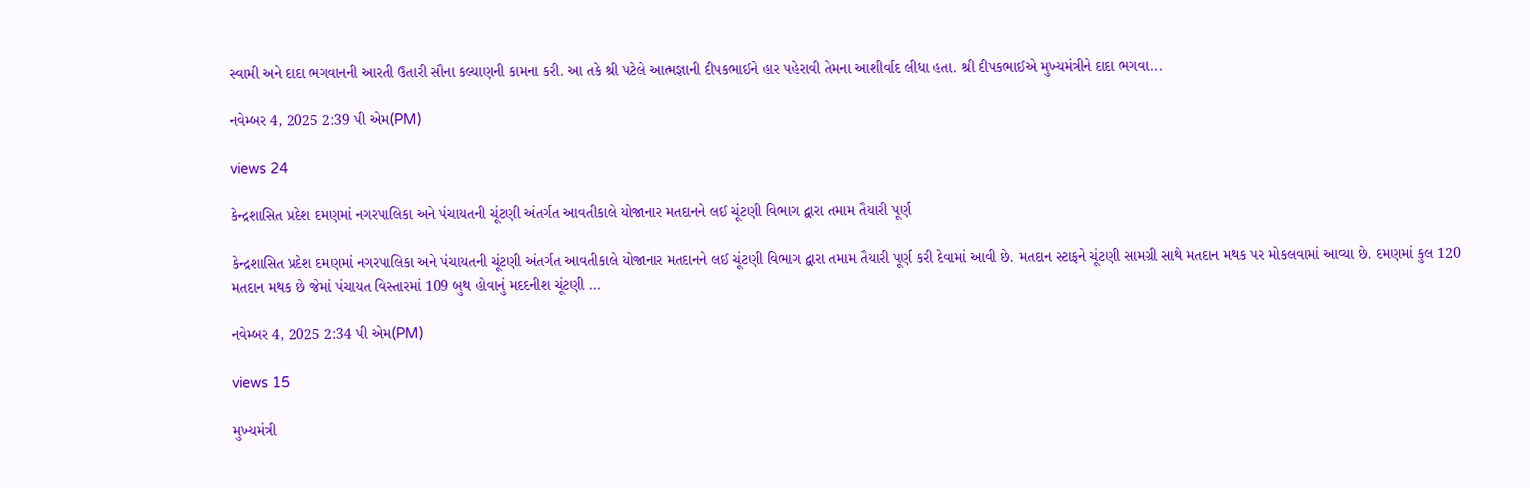સ્વામી અને દાદા ભગવાનની આરતી ઉતારી સૌના કલ્યાણની કામના કરી. આ તકે શ્રી પટેલે આત્મજ્ઞાની દીપકભાઈને હાર પહેરાવી તેમના આશીર્વાદ લીધા હતા. શ્રી દીપકભાઈએ મુખ્યમંત્રીને દાદા ભગવા...

નવેમ્બર 4, 2025 2:39 પી એમ(PM)

views 24

કેન્દ્રશાસિત પ્રદેશ દમણમાં નગરપાલિકા અને પંચાયતની ચૂંટણી અંતર્ગત આવતીકાલે યોજાનાર મતદાનને લઈ ચૂંટણી વિભાગ દ્વારા તમામ તૈયારી પૂર્ણ

કેન્દ્રશાસિત પ્રદેશ દમણમાં નગરપાલિકા અને પંચાયતની ચૂંટણી અંતર્ગત આવતીકાલે યોજાનાર મતદાનને લઈ ચૂંટણી વિભાગ દ્વારા તમામ તૈયારી પૂર્ણ કરી દેવામાં આવી છે. મતદાન સ્ટાફને ચૂંટણી સામગ્રી સાથે મતદાન મથક પર મોકલવામાં આવ્યા છે. દમણમાં કુલ 120 મતદાન મથક છે જેમાં પંચાયત વિસ્તારમાં 109 બુથ હોવાનું મદદનીશ ચૂંટણી ...

નવેમ્બર 4, 2025 2:34 પી એમ(PM)

views 15

મુખ્યમંત્રી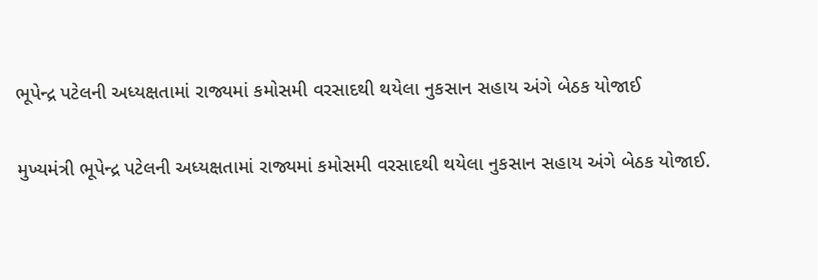ભૂપેન્દ્ર પટેલની અધ્યક્ષતામાં રાજ્યમાં કમોસમી વરસાદથી થયેલા નુકસાન સહાય અંગે બેઠક યોજાઈ

મુખ્યમંત્રી ભૂપેન્દ્ર પટેલની અધ્યક્ષતામાં રાજ્યમાં કમોસમી વરસાદથી થયેલા નુકસાન સહાય અંગે બેઠક યોજાઈ.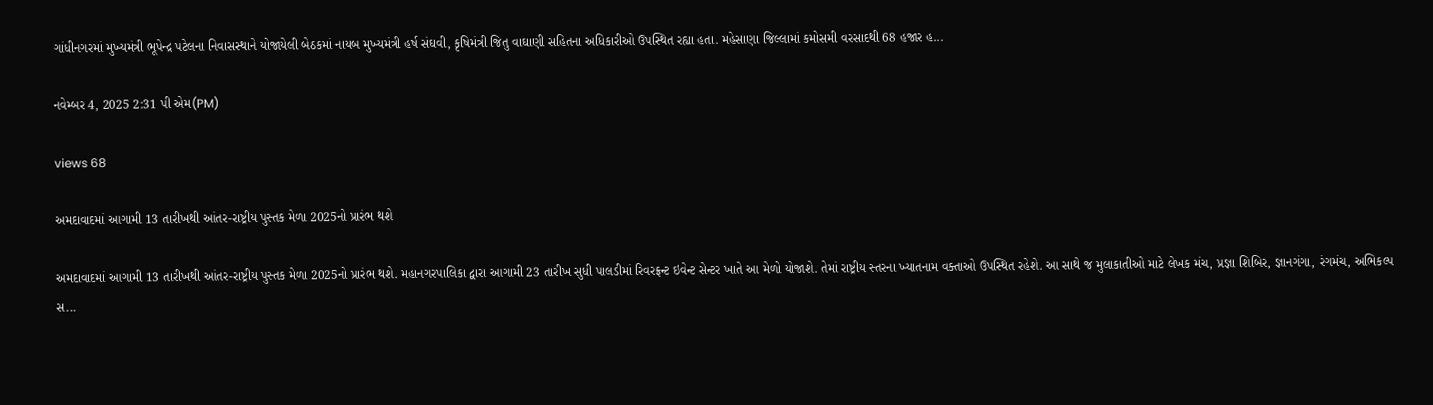ગાંધીનગરમાં મુખ્યમંત્રી ભૂપેન્દ્ર પટેલના નિવાસસ્થાને યોજાયેલી બેઠકમાં નાયબ મુખ્યમંત્રી હર્ષ સંઘવી, કૃષિમંત્રી જિતુ વાઘાણી સહિતના અધિકારીઓ ઉપસ્થિત રહ્યા હતા. મહેસાણા જિલ્લામાં કમોસમી વરસાદથી 68 હજાર હ...

નવેમ્બર 4, 2025 2:31 પી એમ(PM)

views 68

અમદાવાદમાં આગામી 13 તારીખથી આંતર-રાષ્ટ્રીય પુસ્તક મેળા 2025નો પ્રારંભ થશે

અમદાવાદમાં આગામી 13 તારીખથી આંતર-રાષ્ટ્રીય પુસ્તક મેળા 2025નો પ્રારંભ થશે. મહાનગરપાલિકા દ્વારા આગામી 23 તારીખ સુધી પાલડીમાં રિવરફ્રન્ટ ઇવેન્ટ સેન્ટર ખાતે આ મેળો યોજાશે. તેમાં રાષ્ટ્રીય સ્તરના ખ્યાતનામ વક્તાઓ ઉપસ્થિત રહેશે. આ સાથે જ મુલાકાતીઓ માટે લેખક મંચ, પ્રજ્ઞા શિબિર, જ્ઞાનગંગા, રંગમંચ, અભિકલ્પ સ...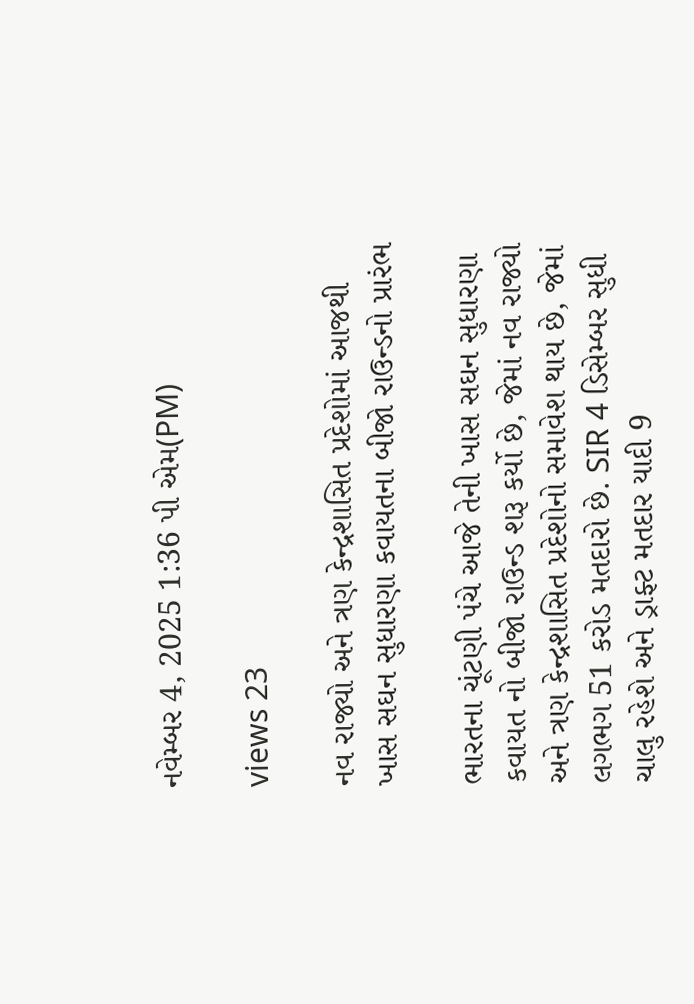નવેમ્બર 4, 2025 1:36 પી એમ(PM)

views 23

નવ રાજ્યો અને ત્રણ કેન્દ્રશાસિત પ્રદેશોમાં આજથી ખાસ સઘન સુધારણા કવાયતના બીજો રાઉન્ડનો પ્રારંભ

ભારતના ચૂંટણી પંચે આજે તેની ખાસ સઘન સુધારણા કવાયત નો બીજો રાઉન્ડ શરૂ કર્યો છે, જેમાં નવ રાજ્યો અને ત્રણ કેન્દ્રશાસિત પ્રદેશોનો સમાવેશ થાય છે, જેમાં લગભગ 51 કરોડ મતદારો છે. SIR 4 ડિસેમ્બર સુધી ચાલુ રહેશે અને ડ્રાફ્ટ મતદાર યાદી 9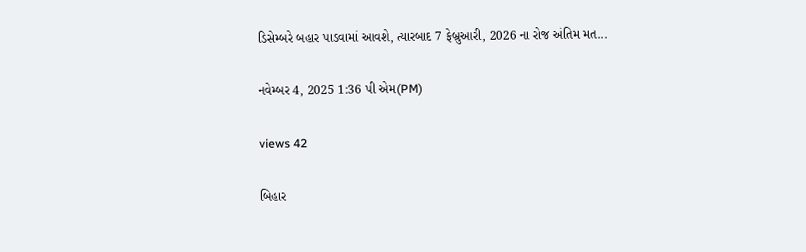ડિસેમ્બરે બહાર પાડવામાં આવશે, ત્યારબાદ 7 ફેબ્રુઆરી, 2026 ના રોજ અંતિમ મત...

નવેમ્બર 4, 2025 1:36 પી એમ(PM)

views 42

બિહાર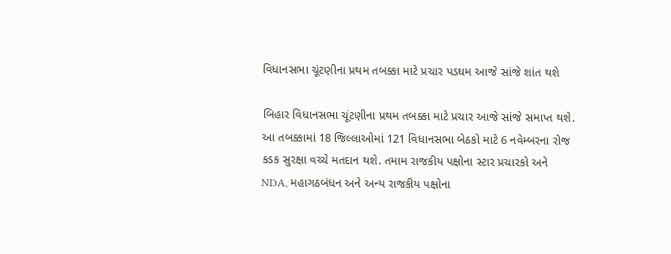વિધાનસભા ચૂંટણીના પ્રથમ તબક્કા માટે પ્રચાર પડઘમ આજે સાંજે શાંત થશે

બિહાર વિધાનસભા ચૂંટણીના પ્રથમ તબક્કા માટે પ્રચાર આજે સાંજે સમાપ્ત થશે. આ તબક્કામાં 18 જિલ્લાઓમાં 121 વિધાનસભા બેઠકો માટે 6 નવેમ્બરના રોજ કડક સુરક્ષા વચ્ચે મતદાન થશે. તમામ રાજકીય પક્ષોના સ્ટાર પ્રચારકો અને NDA, મહાગઠબંધન અને અન્ય રાજકીય પક્ષોના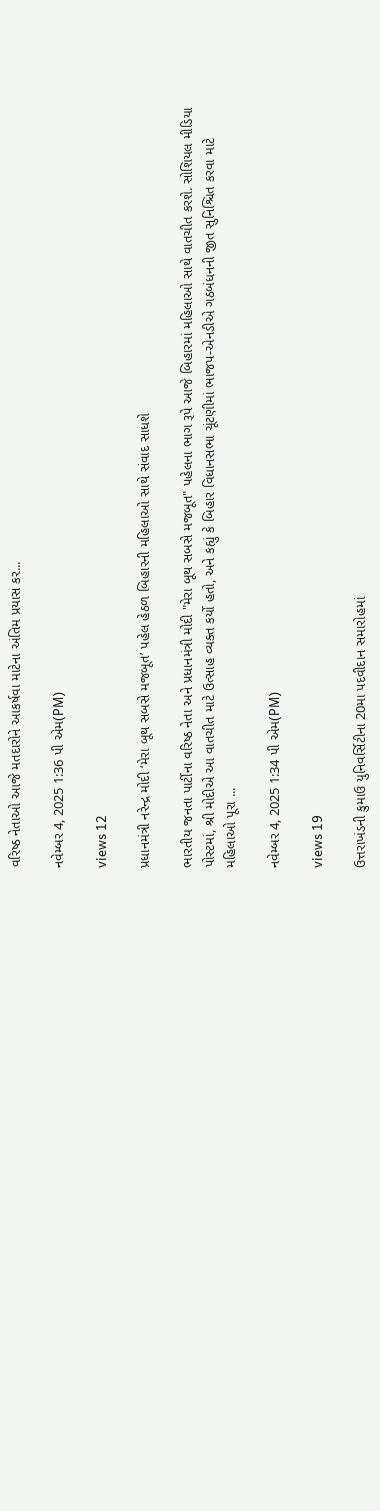વરિષ્ઠ નેતાઓ આજે મતદારોને આકર્ષવા માટેના અંતિમ પ્રયાસ કર...

નવેમ્બર 4, 2025 1:36 પી એમ(PM)

views 12

પ્રધાનમંત્રી નરેન્દ્ર મોદી ‘મેરા બૂથ સબસે મજબૂત’ પહેલ હેઠળ બિહારની મહિલાઓ સાથે સંવાદ સાધશે

ભારતીય જનતા પાર્ટીના વરિષ્ઠ નેતા અને પ્રધાનમંત્રી મોદી "મેરા બૂથ સબસે મજબૂત" પહેલના ભાગ રૂપે આજે બિહારમાં મહિલાઓ સાથે વાતચીત કરશે. સોશિયલ મીડિયા પોસ્ટમાં, શ્રી મોદીએ આ વાતચીત માટે ઉત્સાહ વ્યક્ત કર્યો હતો, અને કહ્યું કે બિહાર વિધાનસભા ચૂંટણીમાં ભાજપ-એનડીએ ગઠબંધનની જીત સુનિશ્ચિત કરવા માટે મહિલાઓ પૂરા ...

નવેમ્બર 4, 2025 1:34 પી એમ(PM)

views 19

ઉત્તરાખંડની કુમાઉ યુનિવર્સિટીના 20મા પદવીદાન સમારોહમાં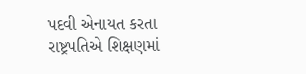પદવી એનાયત કરતા રાષ્ટ્રપતિએ શિક્ષણમાં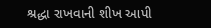શ્રદ્ધા રાખવાની શીખ આપી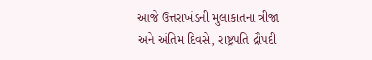આજે ઉત્તરાખંડની મુલાકાતના ત્રીજા અને અંતિમ દિવસે, રાષ્ટ્રપતિ દ્રૌપદી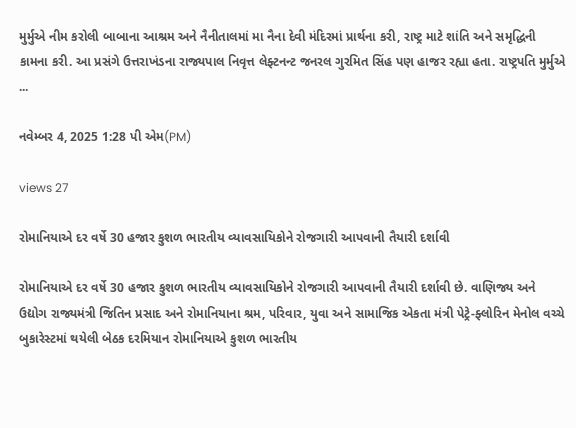મુર્મુએ નીમ કરોલી બાબાના આશ્રમ અને નૈનીતાલમાં મા નૈના દેવી મંદિરમાં પ્રાર્થના કરી, રાષ્ટ્ર માટે શાંતિ અને સમૃદ્ધિની કામના કરી. આ પ્રસંગે ઉત્તરાખંડના રાજ્યપાલ નિવૃત્ત લેફ્ટનન્ટ જનરલ ગુરમિત સિંહ પણ હાજર રહ્યા હતા. રાષ્ટ્રપતિ મુર્મુએ ...

નવેમ્બર 4, 2025 1:28 પી એમ(PM)

views 27

રોમાનિયાએ દર વર્ષે 30 હજાર કુશળ ભારતીય વ્યાવસાયિકોને રોજગારી આપવાની તૈયારી દર્શાવી

રોમાનિયાએ દર વર્ષે 30 હજાર કુશળ ભારતીય વ્યાવસાયિકોને રોજગારી આપવાની તૈયારી દર્શાવી છે. વાણિજ્ય અને ઉદ્યોગ રાજ્યમંત્રી જિતિન પ્રસાદ અને રોમાનિયાના શ્રમ, પરિવાર, યુવા અને સામાજિક એકતા મંત્રી પેટ્રે-ફ્લોરિન મેનોલ વચ્ચે બુકારેસ્ટમાં થયેલી બેઠક દરમિયાન રોમાનિયાએ કુશળ ભારતીય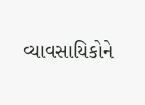વ્યાવસાયિકોને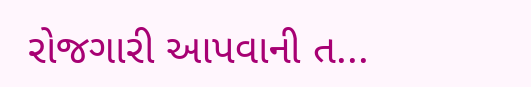રોજગારી આપવાની ત...